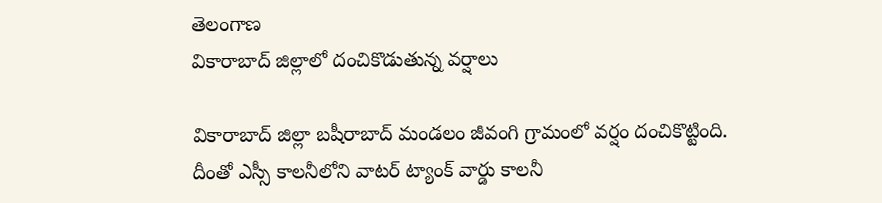తెలంగాణ
వికారాబాద్ జిల్లాలో దంచికొడుతున్న వర్షాలు

వికారాబాద్ జిల్లా బషీరాబాద్ మండలం జీవంగి గ్రామంలో వర్షం దంచికొట్టింది. దీంతో ఎస్సీ కాలనీలోని వాటర్ ట్యాంక్ వార్డు కాలనీ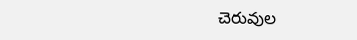చెరువుల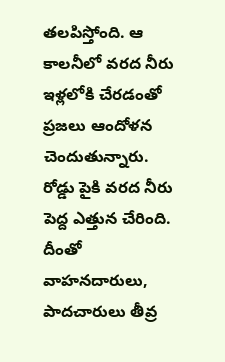తలపిస్తోంది. ఆ కాలనీలో వరద నీరు ఇళ్లలోకి చేరడంతో ప్రజలు ఆందోళన చెందుతున్నారు. రోడ్డు పైకి వరద నీరు పెద్ద ఎత్తున చేరింది. దీంతో వాహనదారులు, పాదచారులు తీవ్ర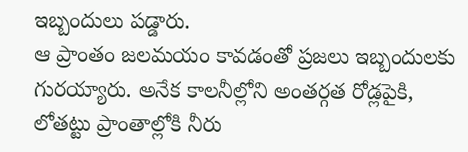ఇబ్బందులు పడ్డారు.
ఆ ప్రాంతం జలమయం కావడంతో ప్రజలు ఇబ్బందులకు గురయ్యారు. అనేక కాలనీల్లోని అంతర్గత రోడ్లపైకి, లోతట్టు ప్రాంతాల్లోకి నీరు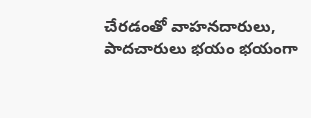చేరడంతో వాహనదారులు, పాదచారులు భయం భయంగా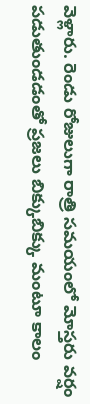వెళ్లారు. రెండు రోజులుగా రాత్రి సమయంలో మోస్తరు వర్షం పడుతుండడంతో ప్రజలు బిక్కుబిక్కు మంటూ కాలం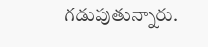గడుపుతున్నారు.